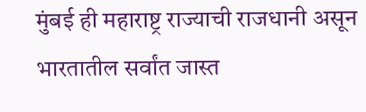मुंबई ही महाराष्ट्र राज्याची राजधानी असून भारतातील सर्वांत जास्त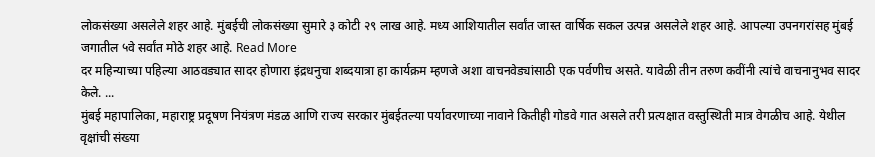लोकसंख्या असलेले शहर आहे. मुंबईची लोकसंख्या सुमारे ३ कोटी २९ लाख आहे. मध्य आशियातील सर्वांत जास्त वार्षिक सकल उत्पन्न असलेले शहर आहे. आपल्या उपनगरांसह मुंबई जगातील ५वे सर्वांत मोठे शहर आहे. Read More
दर महिन्याच्या पहिल्या आठवड्यात सादर होणारा इंद्रधनुचा शब्दयात्रा हा कार्यक्रम म्हणजे अशा वाचनवेड्यांसाठी एक पर्वणीच असते. यावेळी तीन तरुण कवींनी त्यांचे वाचनानुभव सादर केले. ...
मुंबई महापालिका, महाराष्ट्र प्रदूषण नियंत्रण मंडळ आणि राज्य सरकार मुंबईतल्या पर्यावरणाच्या नावाने कितीही गोडवे गात असले तरी प्रत्यक्षात वस्तुस्थिती मात्र वेगळीच आहे. येथील वृक्षांची संख्या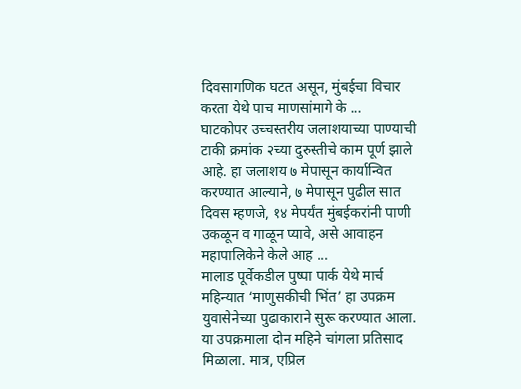दिवसागणिक घटत असून, मुंबईचा विचार करता येथे पाच माणसांमागे के ...
घाटकोपर उच्चस्तरीय जलाशयाच्या पाण्याची टाकी क्रमांक २च्या दुरुस्तीचे काम पूर्ण झाले आहे. हा जलाशय ७ मेपासून कार्यान्वित करण्यात आल्याने, ७ मेपासून पुढील सात दिवस म्हणजे, १४ मेपर्यंत मुंबईकरांनी पाणी उकळून व गाळून प्यावे, असे आवाहन महापालिकेने केले आह ...
मालाड पूर्वेकडील पुष्पा पार्क येथे मार्च महिन्यात ‘माणुसकीची भिंत’ हा उपक्रम युवासेनेच्या पुढाकाराने सुरू करण्यात आला. या उपक्रमाला दोन महिने चांगला प्रतिसाद मिळाला. मात्र, एप्रिल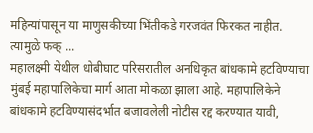महिन्यांपासून या माणुसकीच्या भिंतीकडे गरजवंत फिरकत नाहीत. त्यामुळे फक् ...
महालक्ष्मी येथील धोबीघाट परिसरातील अनधिकृत बांधकामे हटविण्याचा मुंबई महापालिकेचा मार्ग आता मोकळा झाला आहे. महापालिकेने बांधकामे हटविण्यासंदर्भात बजावलेली नोटीस रद्द करण्यात यावी,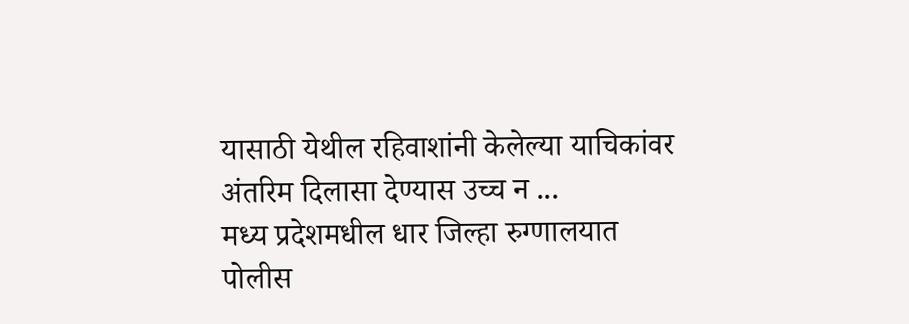यासाठी येथील रहिवाशांनी केलेल्या याचिकांवर अंतरिम दिलासा देण्यास उच्च न ...
मध्य प्रदेशमधील धार जिल्हा रुग्णालयात पोलीस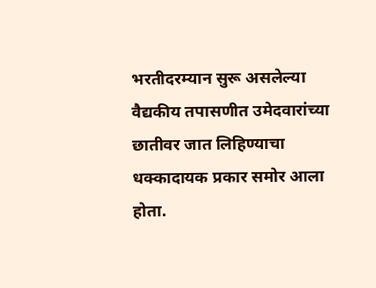भरतीदरम्यान सुरू असलेल्या वैद्यकीय तपासणीत उमेदवारांच्या छातीवर जात लिहिण्याचा धक्कादायक प्रकार समोर आला होता.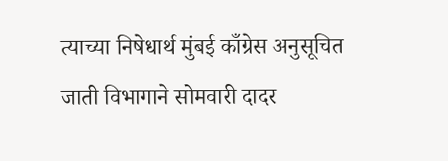त्याच्या निषेधार्थ मुंबई काँग्रेस अनुसूचित जाती विभागाने सोमवारी दादर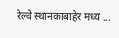रेल्वे स्थानकाबाहेर मध्य ...